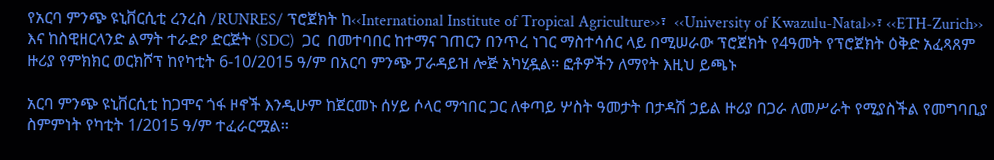የአርባ ምንጭ ዩኒቨርሲቲ ረንረስ /RUNRES/ ፕሮጀክት ከ‹‹International Institute of Tropical Agriculture››፣  ‹‹University of Kwazulu-Natal››፣ ‹‹ETH-Zurich›› እና ከስዊዘርላንድ ልማት ተራድዖ ድርጅት (SDC)  ጋር  በመተባበር ከተማና ገጠርን በንጥረ ነገር ማስተሳሰር ላይ በሚሠራው ፕሮጀክት የ4ዓመት የፕሮጀክት ዕቅድ አፈጻጸም ዙሪያ የምክክር ወርክሾፕ ከየካቲት 6-10/2015 ዓ/ም በአርባ ምንጭ ፓራዳይዝ ሎጅ አካሂዷል፡፡ ፎቶዎችን ለማየት እዚህ ይጫኑ

አርባ ምንጭ ዩኒቨርሲቲ ከጋሞና ጎፋ ዞኖች እንዲሁም ከጀርመኑ ሰሃይ ሶላር ማኅበር ጋር ለቀጣይ ሦስት ዓመታት በታዳሽ ኃይል ዙሪያ በጋራ ለመሥራት የሚያስችል የመግባቢያ ስምምነት የካቲት 1/2015 ዓ/ም ተፈራርሟል፡፡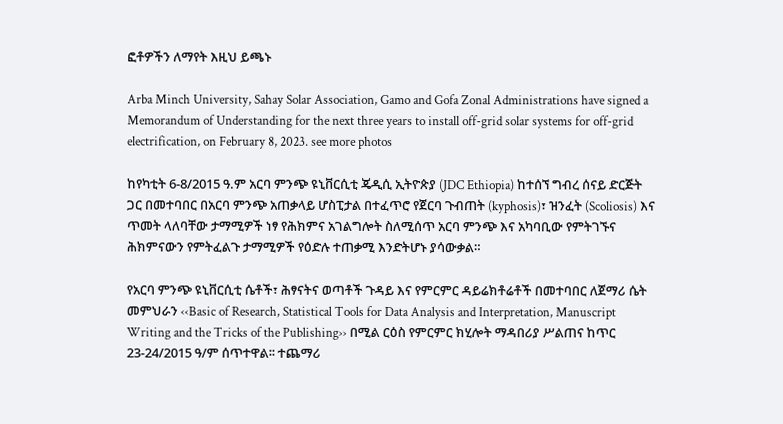ፎቶዎችን ለማየት እዚህ ይጫኑ

Arba Minch University, Sahay Solar Association, Gamo and Gofa Zonal Administrations have signed a Memorandum of Understanding for the next three years to install off-grid solar systems for off-grid electrification, on February 8, 2023. see more photos

ከየካቲት 6-8/2015 ዓ.ም አርባ ምንጭ ዩኒቨርሲቲ ጄዲሲ ኢትዮጵያ (JDC Ethiopia) ከተሰኘ ግብረ ሰናይ ድርጅት ጋር በመተባበር በአርባ ምንጭ አጠቃላይ ሆስፒታል በተፈጥሮ የጀርባ ጉብጠት (kyphosis)፣ ዝንፈት (Scoliosis) እና ጥመት ላለባቸው ታማሚዎች ነፃ የሕክምና አገልግሎት ስለሚሰጥ አርባ ምንጭ እና አካባቢው የምትገኙና ሕክምናውን የምትፈልጉ ታማሚዎች የዕድሉ ተጠቃሚ እንድትሆኑ ያሳውቃል።

የአርባ ምንጭ ዩኒቨርሲቲ ሴቶች፣ ሕፃናትና ወጣቶች ጉዳይ እና የምርምር ዳይሬክቶሬቶች በመተባበር ለጀማሪ ሴት መምህራን ‹‹Basic of Research, Statistical Tools for Data Analysis and Interpretation, Manuscript Writing and the Tricks of the Publishing›› በሚል ርዕስ የምርምር ክሂሎት ማዳበሪያ ሥልጠና ከጥር 23-24/2015 ዓ/ም ሰጥተዋል፡፡ ተጨማሪ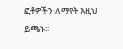ፎቶዎችን ለማየት እዚህ ይጫኑ፡፡